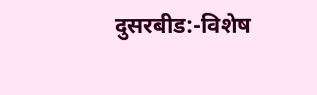दुसरबीड:-विशेष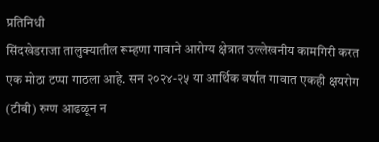प्रतिनिधी
सिंदखेडराजा तालुक्यातील रूम्हणा गावाने आरोग्य क्षेत्रात उल्लेखनीय कामगिरी करत एक मोठा टप्पा गाठला आहे. सन २०२४-२५ या आर्थिक वर्षात गावात एकही क्षयरोग (टीबी) रुग्ण आढळून न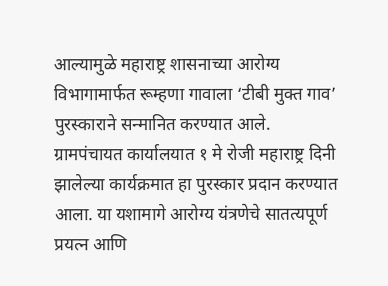आल्यामुळे महाराष्ट्र शासनाच्या आरोग्य विभागामार्फत रूम्हणा गावाला ‘टीबी मुक्त गाव’ पुरस्काराने सन्मानित करण्यात आले.
ग्रामपंचायत कार्यालयात १ मे रोजी महाराष्ट्र दिनी झालेल्या कार्यक्रमात हा पुरस्कार प्रदान करण्यात आला. या यशामागे आरोग्य यंत्रणेचे सातत्यपूर्ण प्रयत्न आणि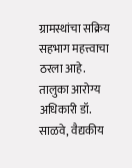ग्रामस्थांचा सक्रिय सहभाग महत्त्वाचा ठरला आहे. तालुका आरोग्य अधिकारी डॉ. साळवे, वैद्यकीय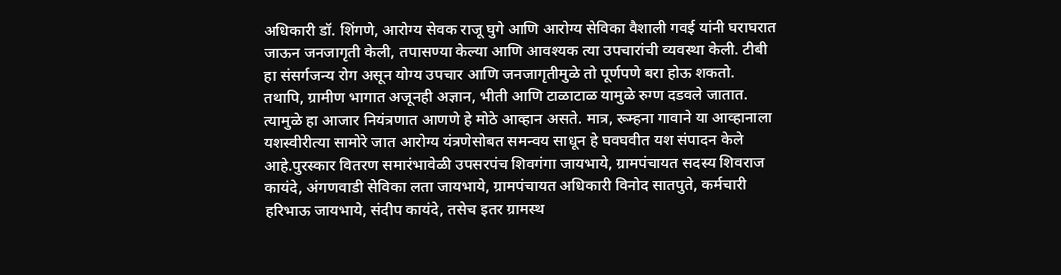अधिकारी डॉ. शिंगणे, आरोग्य सेवक राजू घुगे आणि आरोग्य सेविका वैशाली गवई यांनी घराघरात जाऊन जनजागृती केली, तपासण्या केल्या आणि आवश्यक त्या उपचारांची व्यवस्था केली. टीबी हा संसर्गजन्य रोग असून योग्य उपचार आणि जनजागृतीमुळे तो पूर्णपणे बरा होऊ शकतो. तथापि, ग्रामीण भागात अजूनही अज्ञान, भीती आणि टाळाटाळ यामुळे रुग्ण दडवले जातात. त्यामुळे हा आजार नियंत्रणात आणणे हे मोठे आव्हान असते. मात्र, रूम्हना गावाने या आव्हानाला यशस्वीरीत्या सामोरे जात आरोग्य यंत्रणेसोबत समन्वय साधून हे घवघवीत यश संपादन केले आहे.पुरस्कार वितरण समारंभावेळी उपसरपंच शिवगंगा जायभाये, ग्रामपंचायत सदस्य शिवराज कायंदे, अंगणवाडी सेविका लता जायभाये, ग्रामपंचायत अधिकारी विनोद सातपुते, कर्मचारी हरिभाऊ जायभाये, संदीप कायंदे, तसेच इतर ग्रामस्थ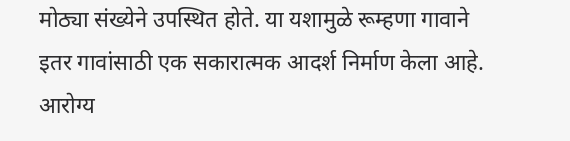मोठ्या संख्येने उपस्थित होते. या यशामुळे रूम्हणा गावाने इतर गावांसाठी एक सकारात्मक आदर्श निर्माण केला आहे. आरोग्य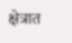क्षेत्रात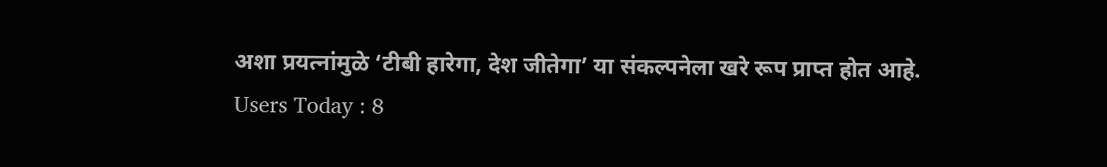अशा प्रयत्नांमुळे ‘टीबी हारेगा, देश जीतेगा’ या संकल्पनेला खरे रूप प्राप्त होत आहे.
Users Today : 8